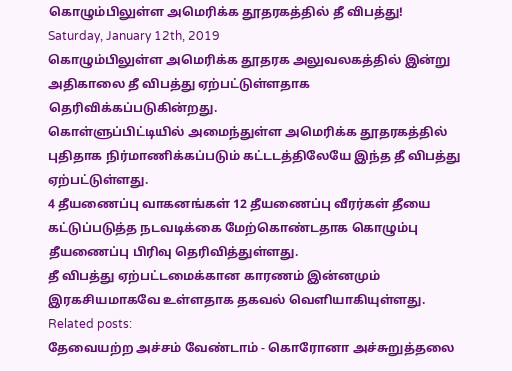கொழும்பிலுள்ள அமெரிக்க தூதரகத்தில் தீ விபத்து!
Saturday, January 12th, 2019
கொழும்பிலுள்ள அமெரிக்க தூதரக அலுவலகத்தில் இன்று அதிகாலை தீ விபத்து ஏற்பட்டுள்ளதாக தெரிவிக்கப்படுகின்றது.
கொள்ளுப்பிட்டியில் அமைந்துள்ள அமெரிக்க தூதரகத்தில் புதிதாக நிர்மாணிக்கப்படும் கட்டடத்திலேயே இந்த தீ விபத்து ஏற்பட்டுள்ளது.
4 தீயணைப்பு வாகனங்கள் 12 தீயணைப்பு வீரர்கள் தீயை கட்டுப்படுத்த நடவடிக்கை மேற்கொண்டதாக கொழும்பு தீயணைப்பு பிரிவு தெரிவித்துள்ளது.
தீ விபத்து ஏற்பட்டமைக்கான காரணம் இன்னமும் இரகசியமாகவே உள்ளதாக தகவல் வெளியாகியுள்ளது.
Related posts:
தேவையற்ற அச்சம் வேண்டாம் - கொரோனா அச்சுறுத்தலை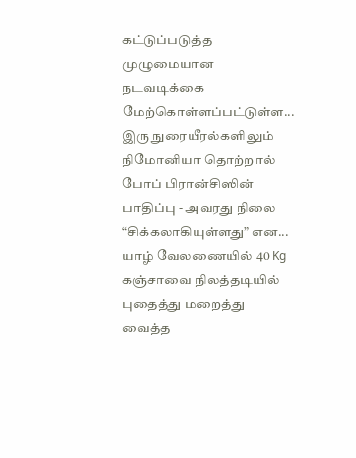கட்டுப்படுத்த முழுமையான நடவடிக்கை மேற்கொள்ளப்பட்டுள்ள...
இரு நுரையீரல்களிலும் நிமோனியா தொற்றால் போப் பிரான்சிஸின் பாதிப்பு - அவரது நிலை “சிக்கலாகியுள்ளது” என...
யாழ் வேலணையில் 40 Kg கஞ்சாவை நிலத்தடியில் புதைத்து மறைத்து வைத்த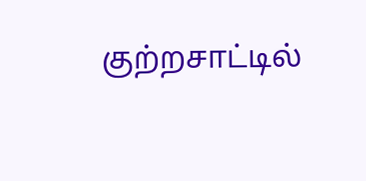குற்றசாட்டில்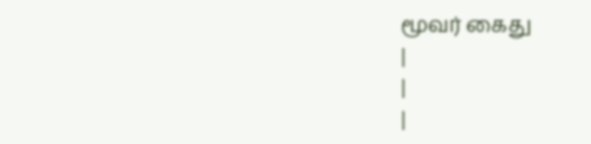மூவர் கைது
|
|
|